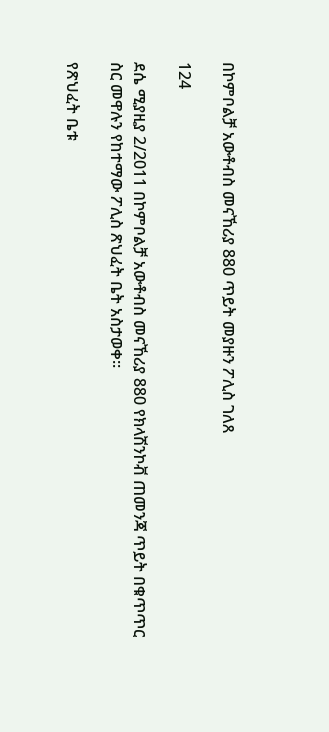በኮምቦልቻ አውቶብስ መናኸሪያ 880 ጥይት መያዙን ፖሊስ ገለጸ

124

ደሴ ሚያዚያ 2/2011 በኮምቦልቻ አውቶብስ መናኸሪያ 880 የክላሽንኮቭ ጠመንጃ ጥይት በቁጥጥር ስር መዋሉን የከተማው ፖሊስ ጽህፈት ቤት አስታወቀ፡፡

የጽህፈት ቤቱ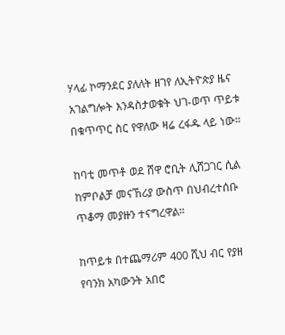ሃላፊ ኮማንደር ያለለት ዘገየ ለኢትዮጵያ ዜና አገልግሎት እንዳስታወቁት ህገ-ወጥ ጥይቱ በቁጥጥር ስር የዋለው ዛሬ ረፋዱ ላይ ነው።

ከባቲ መጥቶ ወደ ሸዋ ሮቢት ሊሸጋገር ሲል ከምቦልቻ መናኸሪያ ውስጥ በህብረተሰቡ ጥቆማ መያዙን ተናግረዋል።

ከጥይቱ በተጨማሪም 400 ሺህ ብር የያዘ የባንክ አካውንት አበሮ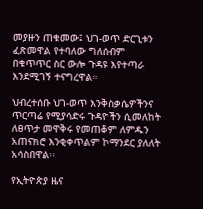መያዙን ጠቁመው፤ ህገ-ወጥ ድርጊቱን ፈጽመዋል የተባለው ግለሰብም በቁጥጥር ስር ውሎ ጉዳዩ እየተጣራ እንደሚገኝ ተናግረዋል።

ህብረተሰቡ ህገ-ወጥ እንቅስቃሴዎችንና ጥርጣሬ የሚያሳድሩ ጉዳዮችን ሲመለከት ለፀጥታ መዋቅሩ የመጠቆም ለምዱን አጠናክሮ እንቂቀጥልም ኮማንደር ያለለት አሳስበዋል፡፡

የኢትዮጵያ ዜና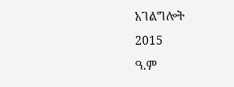አገልግሎት
2015
ዓ.ም